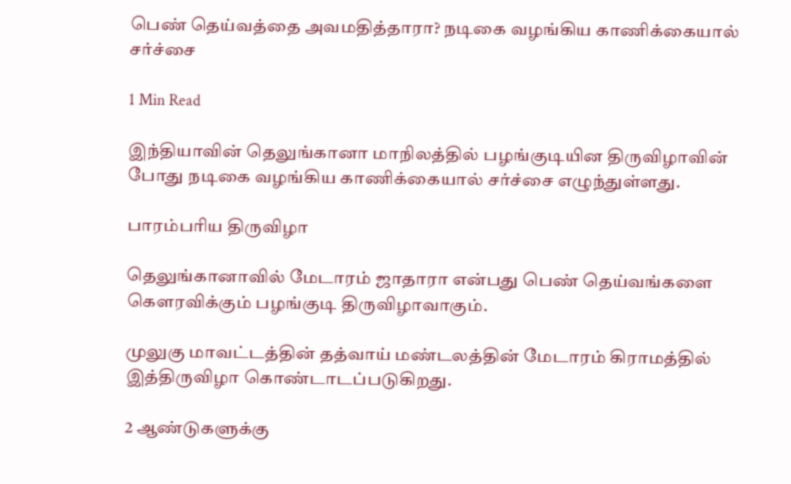பெண் தெய்வத்தை அவமதித்தாரா? நடிகை வழங்கிய காணிக்கையால் சர்ச்சை

1 Min Read

இந்தியாவின் தெலுங்கானா மாநிலத்தில் பழங்குடியின திருவிழாவின் போது நடிகை வழங்கிய காணிக்கையால் சர்ச்சை எழுந்துள்ளது.

பாரம்பரிய திருவிழா

தெலுங்கானாவில் மேடாரம் ஜாதாரா என்பது பெண் தெய்வங்களை கௌரவிக்கும் பழங்குடி திருவிழாவாகும்.

முலுகு மாவட்டத்தின் தத்வாய் மண்டலத்தின் மேடாரம் கிராமத்தில் இத்திருவிழா கொண்டாடப்படுகிறது.

2 ஆண்டுகளுக்கு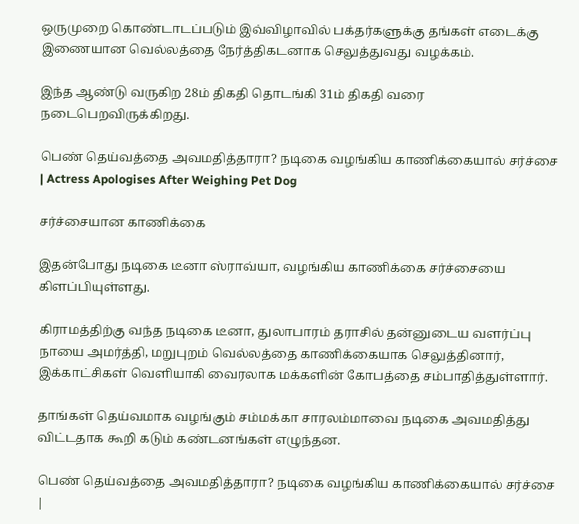ஒருமுறை கொண்டாடப்படும் இவ்விழாவில் பக்தர்களுக்கு தங்கள் எடைக்கு இணையான வெல்லத்தை நேர்த்திகடனாக செலுத்துவது வழக்கம்.

இந்த ஆண்டு வருகிற 28ம் திகதி தொடங்கி 31ம் திகதி வரை நடைபெறவிருக்கிறது.

பெண் தெய்வத்தை அவமதித்தாரா? நடிகை வழங்கிய காணிக்கையால் சர்ச்சை | Actress Apologises After Weighing Pet Dog

சர்ச்சையான காணிக்கை

இதன்போது நடிகை டீனா ஸ்ராவ்யா, வழங்கிய காணிக்கை சர்ச்சையை கிளப்பியுள்ளது.

கிராமத்திற்கு வந்த நடிகை டீனா, துலாபாரம் தராசில் தன்னுடைய வளர்ப்பு நாயை அமர்த்தி, மறுபுறம் வெல்லத்தை காணிக்கையாக செலுத்தினார், இக்காட்சிகள் வெளியாகி வைரலாக மக்களின் கோபத்தை சம்பாதித்துள்ளார்.

தாங்கள் தெய்வமாக வழங்கும் சம்மக்கா சாரலம்மாவை நடிகை அவமதித்து விட்டதாக கூறி கடும் கண்டனங்கள் எழுந்தன.

பெண் தெய்வத்தை அவமதித்தாரா? நடிகை வழங்கிய காணிக்கையால் சர்ச்சை |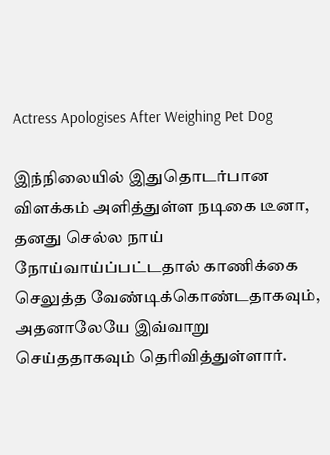Actress Apologises After Weighing Pet Dog

இந்நிலையில் இதுதொடர்பான விளக்கம் அளித்துள்ள நடிகை டீனா, தனது செல்ல நாய் நோய்வாய்ப்பட்டதால் காணிக்கை செலுத்த வேண்டிக்கொண்டதாகவும், அதனாலேயே இவ்வாறு செய்ததாகவும் தெரிவித்துள்ளார்.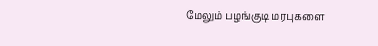மேலும் பழங்குடி மரபுகளை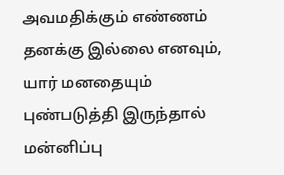அவமதிக்கும் எண்ணம் தனக்கு இல்லை எனவும், யார் மனதையும் புண்படுத்தி இருந்தால் மன்னிப்பு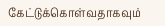கேட்டுக்கொள்வதாகவும்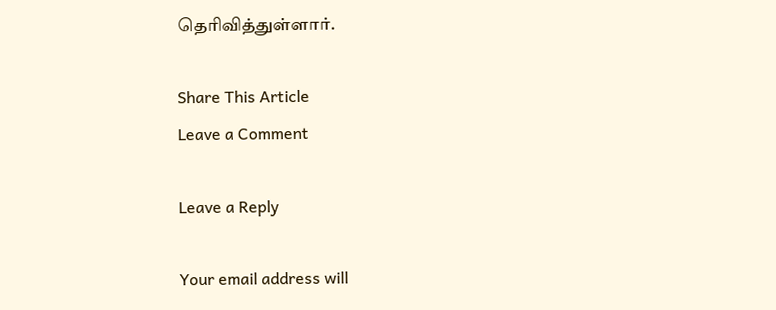தெரிவித்துள்ளார்.

Share This Article
Leave a Comment

Leave a Reply

Your email address will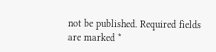not be published. Required fields are marked *